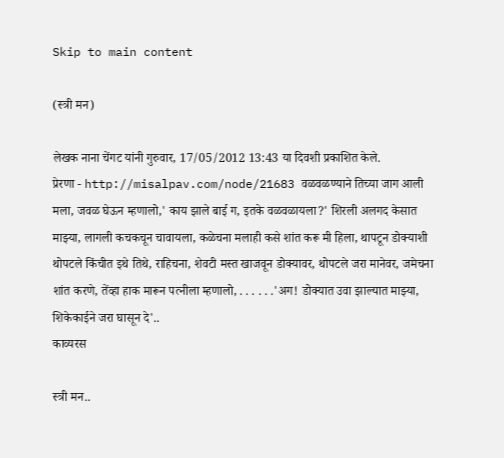Skip to main content

(स्त्री मन)

लेखक नाना चेंगट यांनी गुरुवार, 17/05/2012 13:43 या दिवशी प्रकाशित केले.
प्रेरणा - http://misalpav.com/node/21683 वळवळण्याने तिच्या जाग आली मला, जवळ घेऊन म्हणालो,' काय झाले बाई ग, इतके वळवळायला?' शिरली अलगद केसात माझ्या, लागली कचकचून चावायला, कळेचना मलाही कसे शांत करू मी हिला, थापटून डोक्याशी थोपटले किंचीत इथे तिथे, राहिचना, शेवटी मस्त खाजवून डोक्यावर, थोपटले जरा मानेवर, जमेचना शांत करणे, तेंव्हा हाक मारून पत्नीला म्हणालो, . . . . . .'अग! डोक्यात उवा झाल्यात माझ्या, शिकेकाईने जरा घासून दे'..
काव्यरस

स्त्री मन..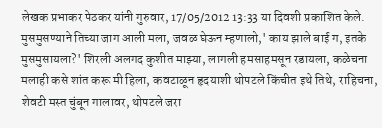लेखक प्रभाकर पेठकर यांनी गुरुवार, 17/05/2012 13:33 या दिवशी प्रकाशित केले.
मुसमुसण्याने तिच्या जाग आली मला, जवळ घेऊन म्हणालो,' काय झाले बाई ग, इतके मुसमुसायला?' शिरली अलगद कुशीत माझ्या, लागली हमसाहमसून रडायला, कळेचना मलाही कसे शांत करू मी हिला, कवटाळून हृदयाशी थोपटले किंचीत इथे तिथे, राहिचना, शेवटी मस्त चुंबून गालावर, थोपटले जरा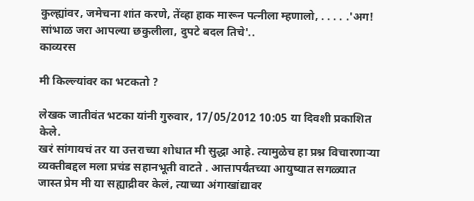कुल्ह्यांवर, जमेचना शांत करणे, तेंव्हा हाक मारून पत्नीला म्हणालो, . . . . .'अग! सांभाळ जरा आपल्या छकुलीला, दुपटे बदल तिचे'..
काव्यरस

मी किल्ल्यांवर का भटकतो ?

लेखक जातीवंत भटका यांनी गुरुवार, 17/05/2012 10:05 या दिवशी प्रकाशित केले.
खरं सांगायचं तर या उत्तराच्या शोधात मी सुद्धा आहे. त्यामुळेच हा प्रश्न विचारणार्‍या व्यक्तीबद्दल मला प्रचंड सहानभूती वाटते . आत्तापर्यंतच्या आयुष्यात सगळ्यात जास्त प्रेम मी या सह्याद्रीवर केलं, त्याच्या अंगाखांद्यावर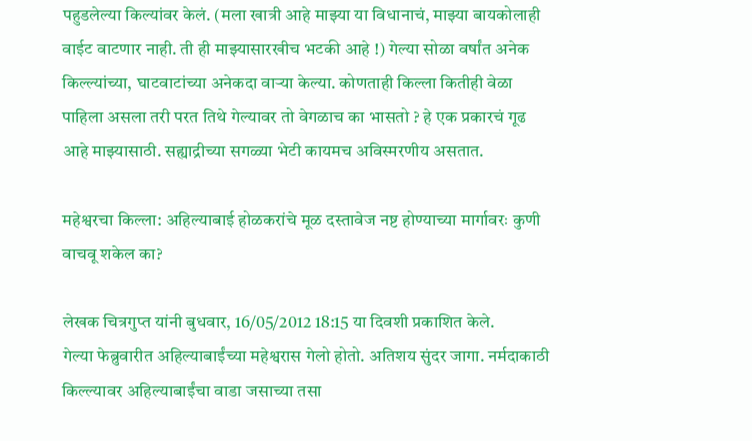पहुडलेल्या किल्यांवर केलं. (मला खात्री आहे माझ्या या विधानाचं, माझ्या बायकोलाही वाईट वाटणार नाही. ती ही माझ्यासारखीच भटकी आहे !) गेल्या सोळा वर्षांत अनेक किल्ल्यांच्या, घाटवाटांच्या अनेकदा वार्‍या केल्या. कोणताही किल्ला कितीही वेळा पाहिला असला तरी परत तिथे गेल्यावर तो वेगळाच का भासतो ? हे एक प्रकारचं गूढ आहे माझ्यासाठी. सह्याद्रीच्या सगळ्या भेटी कायमच अविस्मरणीय असतात.

महेश्वरचा किल्ला: अहिल्याबाई होळकरांचे मूळ दस्तावेज नष्ट होण्याच्या मार्गावरः कुणी वाचवू शकेल का?

लेखक चित्रगुप्त यांनी बुधवार, 16/05/2012 18:15 या दिवशी प्रकाशित केले.
गेल्या फेब्रुवारीत अहिल्याबाईंच्या महेश्वरास गेलो होतो. अतिशय सुंदर जागा. नर्मदाकाठी किल्ल्यावर अहिल्याबाईंचा वाडा जसाच्या तसा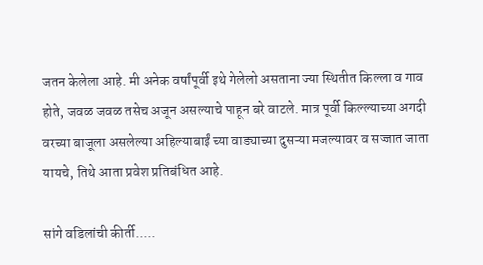जतन केलेला आहे. मी अनेक वर्षांपूर्वी इथे गेलेलो असताना ज्या स्थितीत किल्ला व गाव होते, जवळ जवळ तसेच अजून असल्याचे पाहून बरे वाटले. मात्र पूर्वी किल्ल्याच्या अगदी वरच्या बाजूला असलेल्या अहिल्याबाईं च्या वाड्याच्या दुसऱ्या मजल्यावर व सज्जात जाता यायचे, तिथे आता प्रवेश प्रतिबंधित आहे.

सांगे वडिलांची कीर्ती.....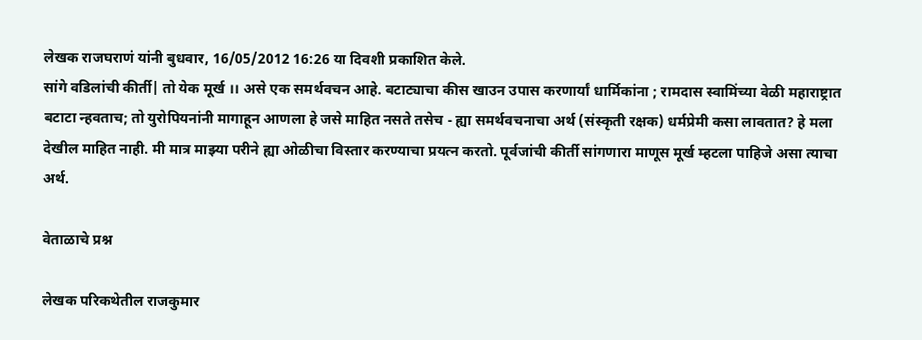लेखक राजघराणं यांनी बुधवार, 16/05/2012 16:26 या दिवशी प्रकाशित केले.
सांगे वडिलांची कीर्ती| तो येक मूर्ख ।। असे एक समर्थवचन आहे. बटाट्याचा कीस खाउन उपास करणार्यां धार्मिकांना ; रामदास स्वामिंच्या वेळी महाराष्ट्रात बटाटा न्हवताच; तो युरोपियनांनी मागाहून आणला हे जसे माहित नसते तसेच - ह्या समर्थवचनाचा अर्थ (संस्कृती रक्षक) धर्मप्रेमी कसा लावतात? हे मला देखील माहित नाही. मी मात्र माझ्या परीने ह्या ओळीचा विस्तार करण्याचा प्रयत्न करतो. पूर्वजांची कीर्ती सांगणारा माणूस मूर्ख म्हटला पाहिजे असा त्याचा अर्थ.

वेताळाचे प्रश्न

लेखक परिकथेतील राजकुमार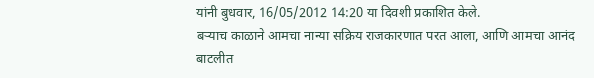यांनी बुधवार, 16/05/2012 14:20 या दिवशी प्रकाशित केले.
बर्‍याच काळाने आमचा नान्या सक्रिय राजकारणात परत आला, आणि आमचा आनंद बाटलीत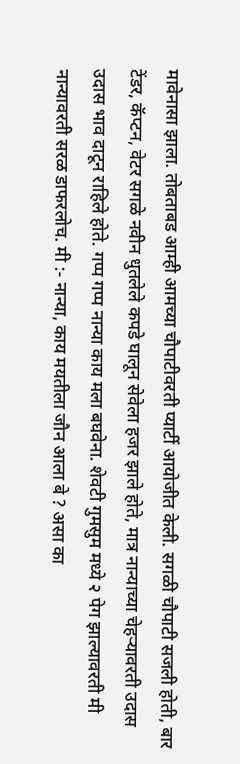मावेनासा झाला. तोबताबड आम्ही आमच्या चौपाटीवरती प्यार्टी आयोजीत केली. सगळी चौपाटी सजली होती, बार टेंडर, कॅप्टन, वेटर सगळे नवीन धुतलेले कपडे घालून सेवेला हजर झाले होते, मात्र नान्याच्या चेहर्‍यावरती उदास उदास भाव दाटून राहिले होते. गप्प गप्प नान्या काय मला बघवेना. शेवटी गुमसुम मध्ये २ पेग झाल्यावरती मी नान्यावरती सरळ डाफरलोच. मी :- नान्या, काय मयतीला जौन आला बे ? असा का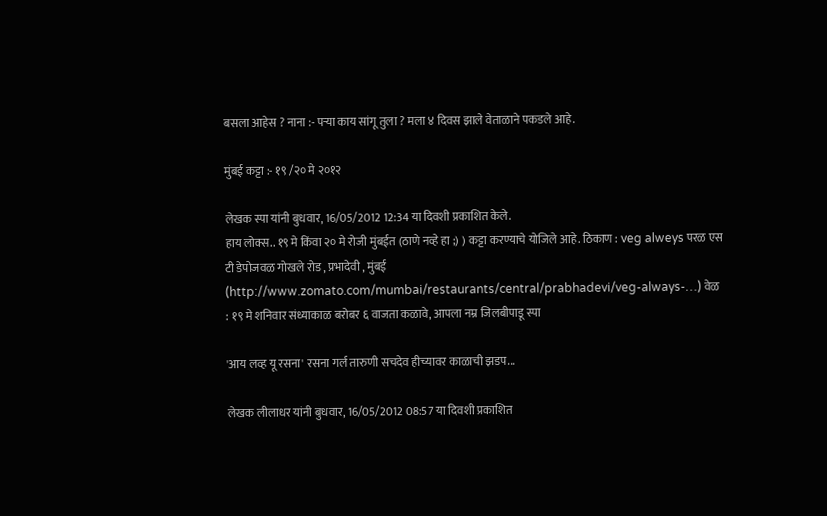बसला आहेस ? नाना :- पर्‍या काय सांगू तुला ? मला ४ दिवस झाले वेताळाने पकडले आहे.

मुंबई कट्टा :- १९ /२० मे २०१२

लेखक स्पा यांनी बुधवार, 16/05/2012 12:34 या दिवशी प्रकाशित केले.
हाय लोक्स.. १९ मे किंवा २० मे रोजी मुंबईत (ठाणे नव्हे हा ;) ) कट्टा करण्याचे योजिले आहे. ठिकाण : veg alweys परळ एस टी डेपोजवळ गोखले रोड , प्रभादेवी , मुंबई (http://www.zomato.com/mumbai/restaurants/central/prabhadevi/veg-always-…) वेळ : १९ मे शनिवार संध्याकाळ बरोबर ६ वाजता कळावे, आपला नम्र जिलबीपाडू स्पा

'आय लव्ह यू रसना' रसना गर्ल तारुणी सचदेव हीच्यावर काळाची झडप...

लेखक लीलाधर यांनी बुधवार, 16/05/2012 08:57 या दिवशी प्रकाशित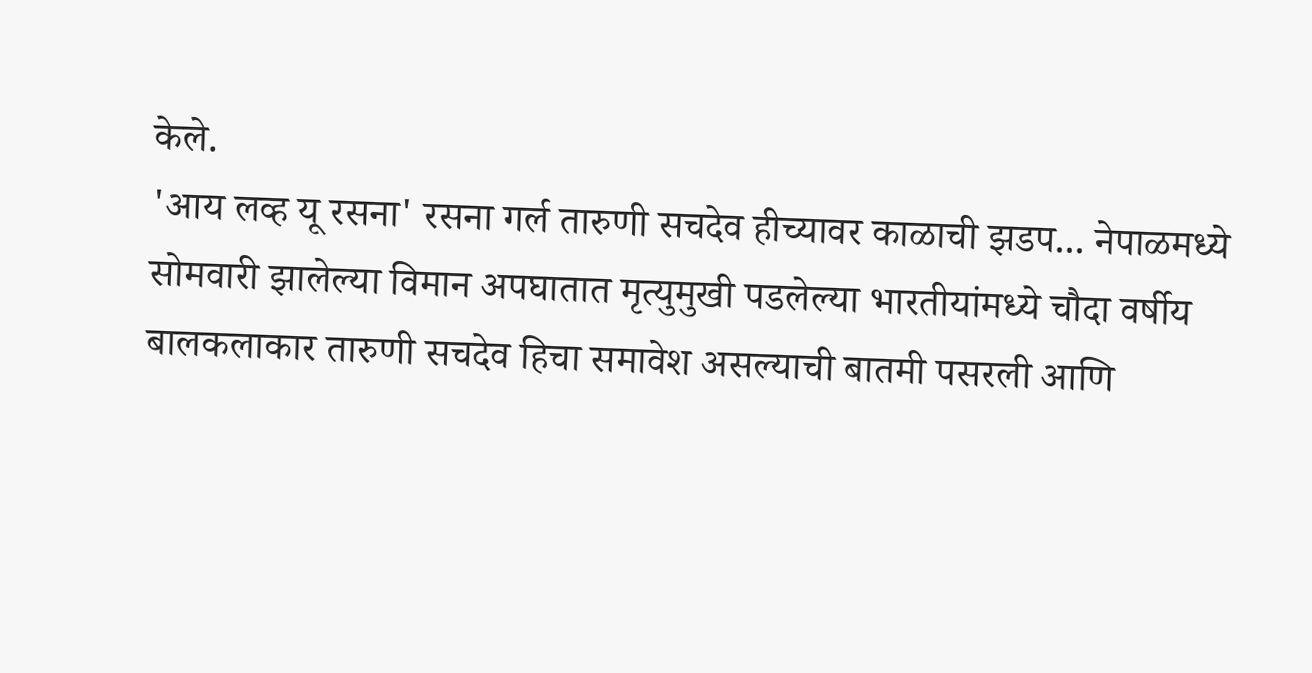केले.
'आय लव्ह यू रसना' रसना गर्ल तारुणी सचदेव हीच्यावर काळाची झडप... नेपाळमध्ये सोमवारी झालेल्या विमान अपघातात मृत्युमुखी पडलेल्या भारतीयांमध्ये चौदा वर्षीय बालकलाकार तारुणी सचदेव हिचा समावेश असल्याची बातमी पसरली आणि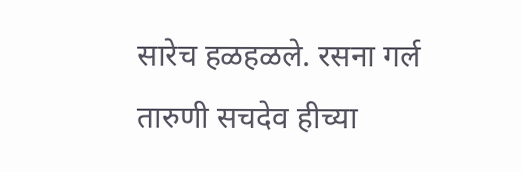सारेच हळहळले. रसना गर्ल तारुणी सचदेव हीच्या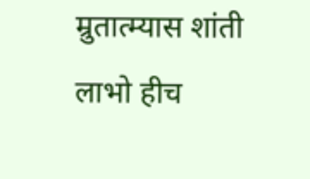म्रुतात्म्यास शांती लाभो हीच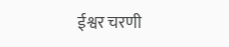ईश्वर चरणी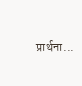प्रार्थना...